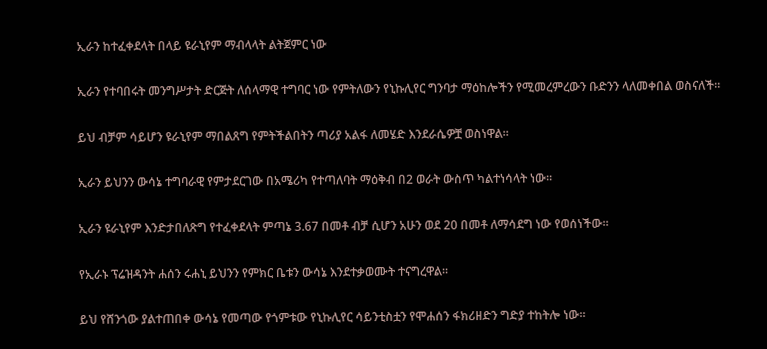ኢራን ከተፈቀደላት በላይ ዩራኒየም ማብላላት ልትጀምር ነው

ኢራን የተባበሩት መንግሥታት ድርጅት ለሰላማዊ ተግባር ነው የምትለውን የኒኩሊየር ግንባታ ማዕከሎችን የሚመረምረውን ቡድንን ላለመቀበል ወስናለች።

ይህ ብቻም ሳይሆን ዩራኒየም ማበልጸግ የምትችልበትን ጣሪያ አልፋ ለመሄድ እንደራሴዎቿ ወስነዋል።

ኢራን ይህንን ውሳኔ ተግባራዊ የምታደርገው በአሜሪካ የተጣለባት ማዕቅብ በ2 ወራት ውስጥ ካልተነሳላት ነው።

ኢራን ዩራኒየም እንድታበለጽግ የተፈቀደላት ምጣኔ 3.67 በመቶ ብቻ ሲሆን አሁን ወደ 20 በመቶ ለማሳደግ ነው የወሰነችው።

የኢራኑ ፕሬዝዳንት ሐሰን ሩሐኒ ይህንን የምክር ቤቱን ውሳኔ እንደተቃወሙት ተናግረዋል።

ይህ የሸንጎው ያልተጠበቀ ውሳኔ የመጣው የጎምቱው የኒኩሊየር ሳይንቲስቷን የሞሐሰን ፋክሪዘድን ግድያ ተከትሎ ነው።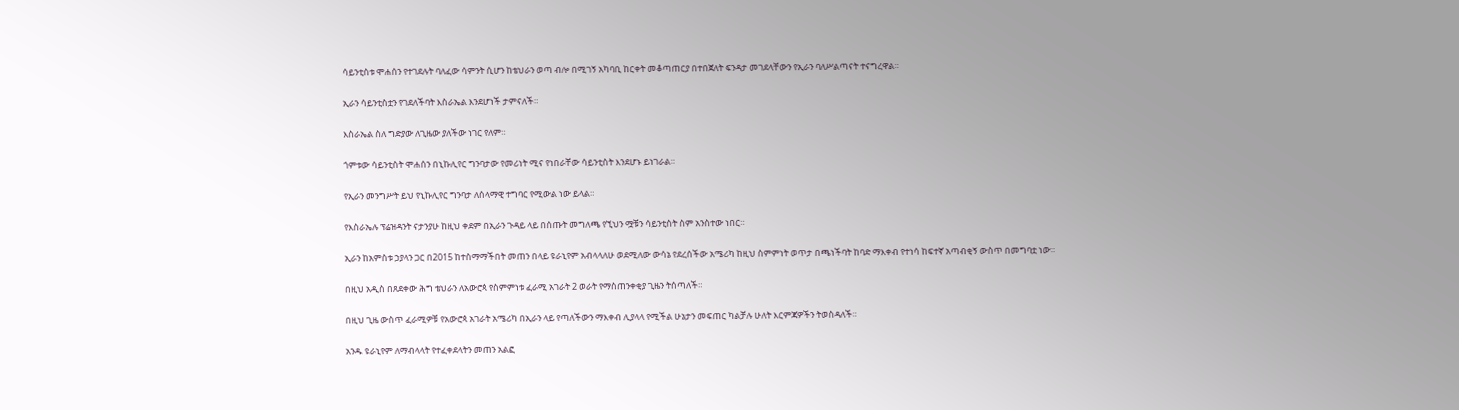ሳይንቲስቱ ሞሐሰን የተገደሉት ባለፈው ሳምንት ሲሆን ከቴህራን ወጣ ብሎ በሚገኝ አካባቢ ከርቀት መቆጣጠርያ በተበጀለት ፍንዳታ መገደላቸውን የኢራን ባለሥልጣናት ተናግረዋል።

ኢራን ሳይንቲስቷን የገደለችባት እስራኤል እንደሆነች ታምናለች።

እስራኤል ስለ ግድያው ለጊዜው ያለችው ነገር የለም።

ጎምቱው ሳይንቲስት ሞሐሰን በኒኩሊየር ግንባታው የመሪነት ሚና የነበራቸው ሳይንቲስት እንደሆኑ ይነገራል።

የኢራን መንግሥት ይህ የኒኩሊየር ግንባታ ለሰላማዊ ተግባር የሚውል ነው ይላል።

የእስራኤሉ ፕሬዝዳንት ናታንያሁ ከዚህ ቀደም በኢራን ጉዳይ ላይ በሰጡት መግለጫ የኚህን ሟቹን ሳይንቲስት ስም አንስተው ነበር።

ኢራን ከአምስቱ ኃያላን ጋር በ2015 ከተስማማችበት መጠን በላይ ዩራኒየም አብላላለሁ ወደሚለው ውሳኔ የደረሰችው አሜሪካ ከዚህ ስምምነት ወጥታ በጫነችባት ከባድ ማእቀብ የተነሳ ከፍተኛ አጣብቂኝ ውስጥ በመግባቷ ነው።

በዚህ አዲስ በጸደቀው ሕግ ቴህራን ለአውሮጳ የስምምነቱ ፈራሚ አገራት 2 ወራት የማስጠንቀቂያ ጊዜን ትሰጣለች።

በዚህ ጊዜ ውስጥ ፈራሚዎቹ የአውሮጳ አገራት አሜሪካ በኢራን ላይ የጣለችውን ማእቀብ ሊያላላ የሚችል ሁኔታን መፍጠር ካልቻሉ ሁለት እርምጃዎችን ትወስዳለች።

አንዱ ዩራኒየም ለማብላላት የተፈቀደላትን መጠን አልፎ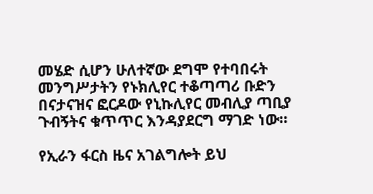መሄድ ሲሆን ሁለተኛው ደግሞ የተባበሩት መንግሥታትን የኑክሊየር ተቆጣጣሪ ቡድን በናታናዝና ፎርዶው የኒኩሊየር መብሊያ ጣቢያ ጉብኝትና ቁጥጥር እንዳያደርግ ማገድ ነው።

የኢራን ፋርስ ዜና አገልግሎት ይህ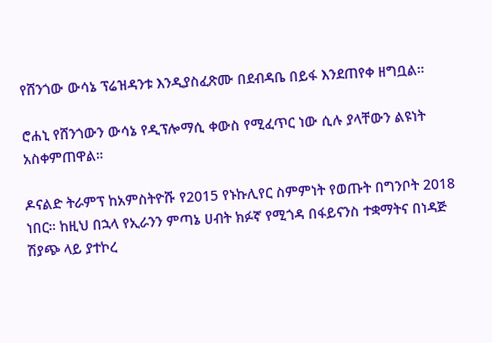የሸንጎው ውሳኔ ፕሬዝዳንቱ እንዲያስፈጽሙ በደብዳቤ በይፋ እንደጠየቀ ዘግቧል።

ሮሐኒ የሸንጎውን ውሳኔ የዲፕሎማሲ ቀውስ የሚፈጥር ነው ሲሉ ያላቸውን ልዩነት አስቀምጠዋል።

ዶናልድ ትራምፕ ከአምስትዮሹ የ2015 የኑኩሊየር ስምምነት የወጡት በግንቦት 2018 ነበር። ከዚህ በኋላ የኢራንን ምጣኔ ሀብት ክፉኛ የሚጎዳ በፋይናንስ ተቋማትና በነዳጅ ሽያጭ ላይ ያተኮረ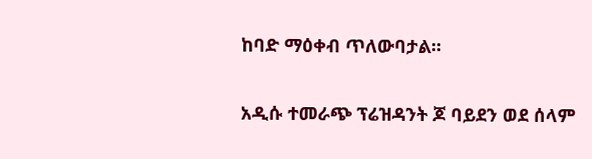ከባድ ማዕቀብ ጥለውባታል።

አዲሱ ተመራጭ ፕሬዝዳንት ጆ ባይደን ወደ ሰላም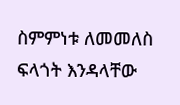ስምምነቱ ለመመለስ ፍላጎት እንዳላቸው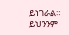ይነገራል። ይህንንም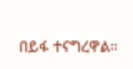በይፋ ተናግረዋል።